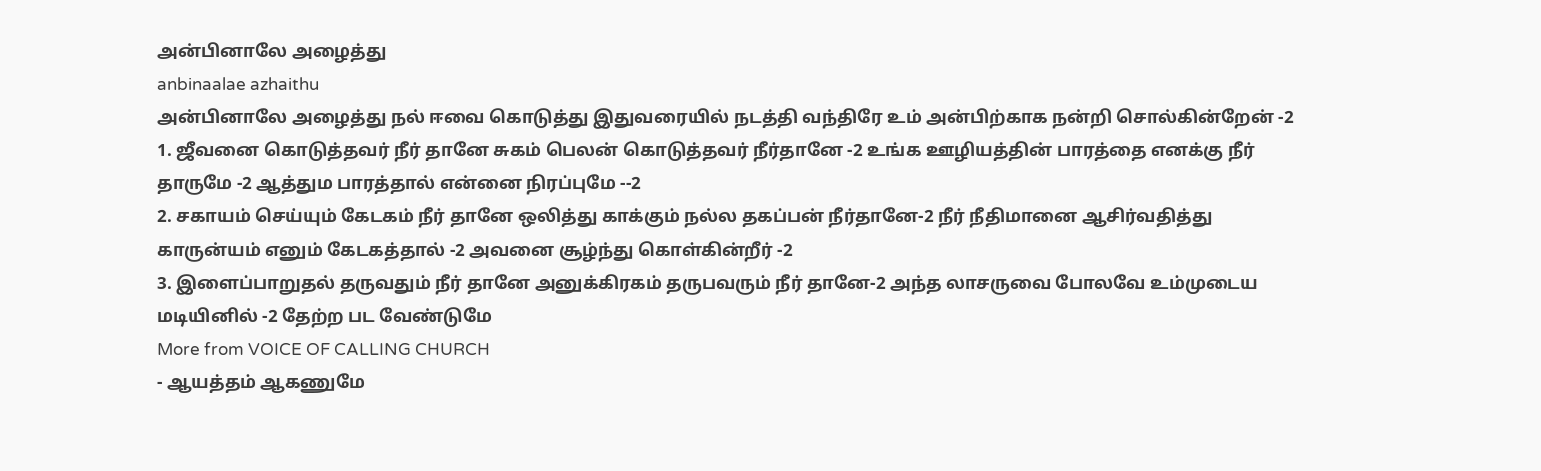அன்பினாலே அழைத்து
anbinaalae azhaithu
அன்பினாலே அழைத்து நல் ஈவை கொடுத்து இதுவரையில் நடத்தி வந்திரே உம் அன்பிற்காக நன்றி சொல்கின்றேன் -2
1. ஜீவனை கொடுத்தவர் நீர் தானே சுகம் பெலன் கொடுத்தவர் நீர்தானே -2 உங்க ஊழியத்தின் பாரத்தை எனக்கு நீர் தாருமே -2 ஆத்தும பாரத்தால் என்னை நிரப்புமே --2
2. சகாயம் செய்யும் கேடகம் நீர் தானே ஒலித்து காக்கும் நல்ல தகப்பன் நீர்தானே-2 நீர் நீதிமானை ஆசிர்வதித்து காருன்யம் எனும் கேடகத்தால் -2 அவனை சூழ்ந்து கொள்கின்றீர் -2
3. இளைப்பாறுதல் தருவதும் நீர் தானே அனுக்கிரகம் தருபவரும் நீர் தானே-2 அந்த லாசருவை போலவே உம்முடைய மடியினில் -2 தேற்ற பட வேண்டுமே
More from VOICE OF CALLING CHURCH
- ஆயத்தம் ஆகணுமே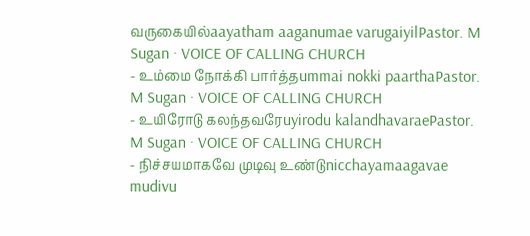வருகையில்aayatham aaganumae varugaiyilPastor. M Sugan · VOICE OF CALLING CHURCH
- உம்மை நோக்கி பார்த்தummai nokki paarthaPastor. M Sugan · VOICE OF CALLING CHURCH
- உயிரோடு கலந்தவரேuyirodu kalandhavaraePastor. M Sugan · VOICE OF CALLING CHURCH
- நிச்சயமாகவே முடிவு உண்டுnicchayamaagavae mudivu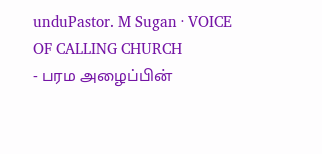unduPastor. M Sugan · VOICE OF CALLING CHURCH
- பரம அழைப்பின்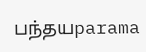பந்தயparama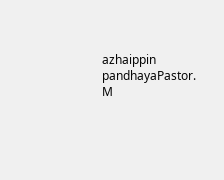azhaippin pandhayaPastor. M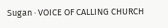Sugan · VOICE OF CALLING CHURCH